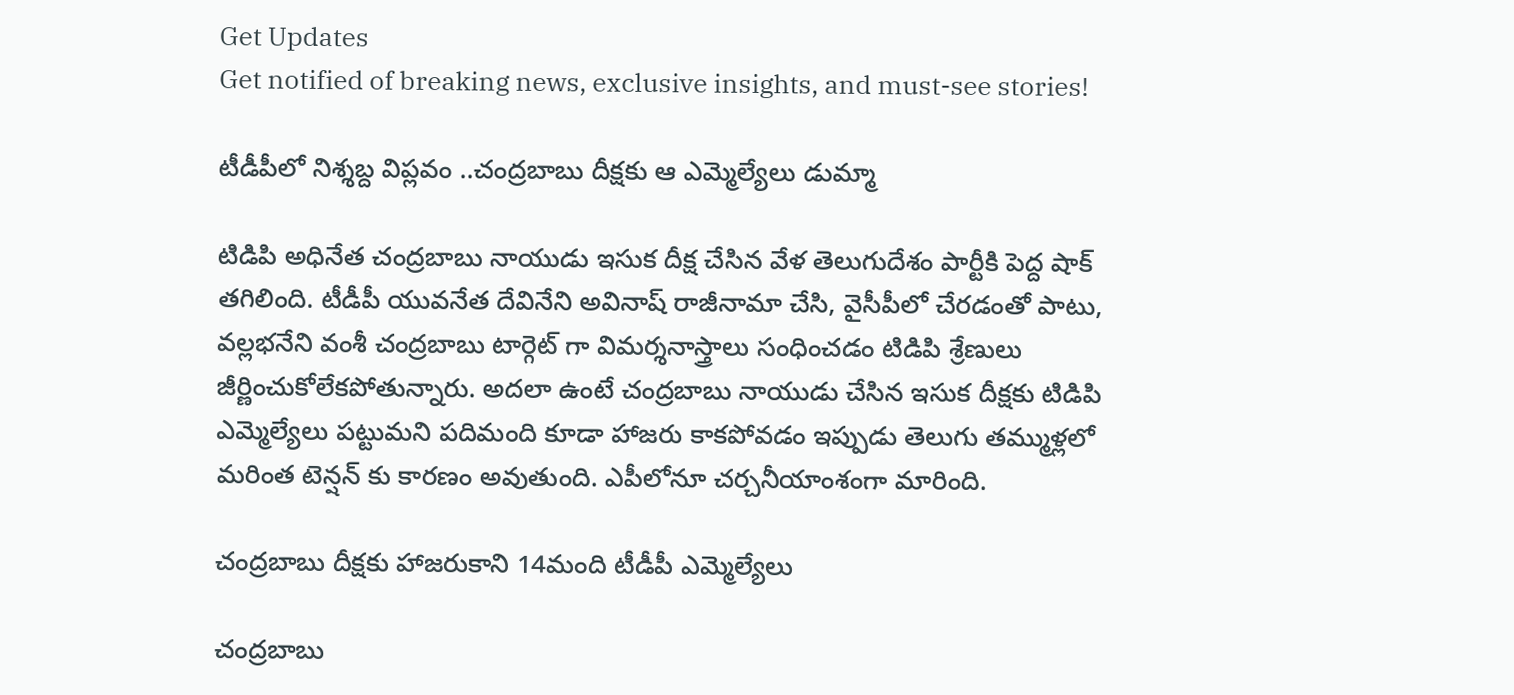Get Updates
Get notified of breaking news, exclusive insights, and must-see stories!

టీడీపీలో నిశ్శబ్ద విప్లవం ..చంద్రబాబు దీక్షకు ఆ ఎమ్మెల్యేలు డుమ్మా

టిడిపి అధినేత చంద్రబాబు నాయుడు ఇసుక దీక్ష చేసిన వేళ తెలుగుదేశం పార్టీకి పెద్ద షాక్ తగిలింది. టీడీపీ యువనేత దేవినేని అవినాష్ రాజీనామా చేసి, వైసీపీలో చేరడంతో పాటు, వల్లభనేని వంశీ చంద్రబాబు టార్గెట్ గా విమర్శనాస్త్రాలు సంధించడం టిడిపి శ్రేణులు జీర్ణించుకోలేకపోతున్నారు. అదలా ఉంటే చంద్రబాబు నాయుడు చేసిన ఇసుక దీక్షకు టిడిపి ఎమ్మెల్యేలు పట్టుమని పదిమంది కూడా హాజరు కాకపోవడం ఇప్పుడు తెలుగు తమ్ముళ్లలో మరింత టెన్షన్ కు కారణం అవుతుంది. ఎపీలోనూ చర్చనీయాంశంగా మారింది.

చంద్రబాబు దీక్షకు హాజరుకాని 14మంది టీడీపీ ఎమ్మెల్యేలు

చంద్రబాబు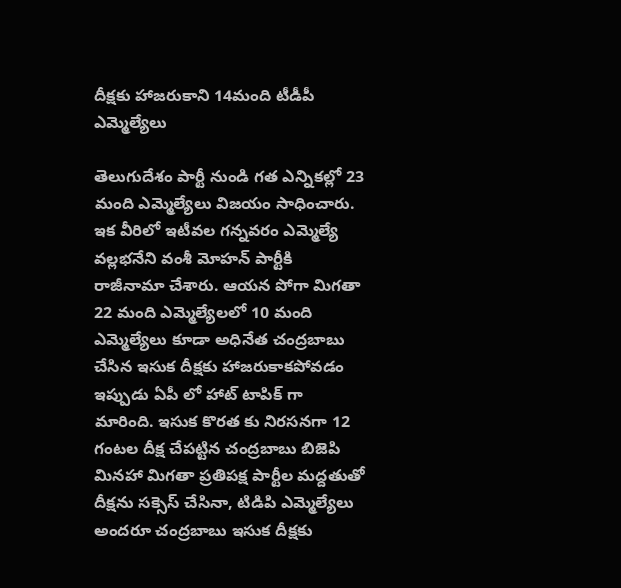దీక్షకు హాజరుకాని 14మంది టీడీపీ ఎమ్మెల్యేలు

తెలుగుదేశం పార్టీ నుండి గత ఎన్నికల్లో 23 మంది ఎమ్మెల్యేలు విజయం సాధించారు. ఇక వీరిలో ఇటీవల గన్నవరం ఎమ్మెల్యే వల్లభనేని వంశీ మోహన్ పార్టీకి రాజీనామా చేశారు. ఆయన పోగా మిగతా 22 మంది ఎమ్మెల్యేలలో 10 మంది ఎమ్మెల్యేలు కూడా అధినేత చంద్రబాబు చేసిన ఇసుక దీక్షకు హాజరుకాకపోవడం ఇప్పుడు ఏపీ లో హాట్ టాపిక్ గా మారింది. ఇసుక కొరత కు నిరసనగా 12 గంటల దీక్ష చేపట్టిన చంద్రబాబు బిజెపి మినహా మిగతా ప్రతిపక్ష పార్టీల మద్దతుతో దీక్షను సక్సెస్ చేసినా, టిడిపి ఎమ్మెల్యేలు అందరూ చంద్రబాబు ఇసుక దీక్షకు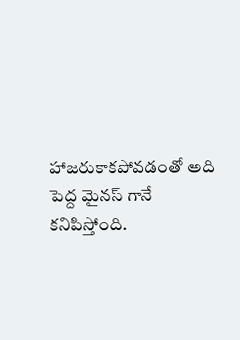హాజరుకాకపోవడంతో అది పెద్ద మైనస్ గానే కనిపిస్తోంది.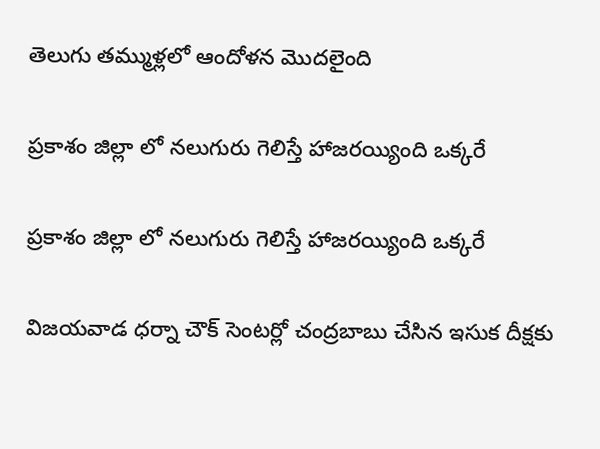తెలుగు తమ్ముళ్లలో ఆందోళన మొదలైంది

ప్రకాశం జిల్లా లో నలుగురు గెలిస్తే హాజరయ్యింది ఒక్కరే

ప్రకాశం జిల్లా లో నలుగురు గెలిస్తే హాజరయ్యింది ఒక్కరే

విజయవాడ ధర్నా చౌక్ సెంటర్లో చంద్రబాబు చేసిన ఇసుక దీక్షకు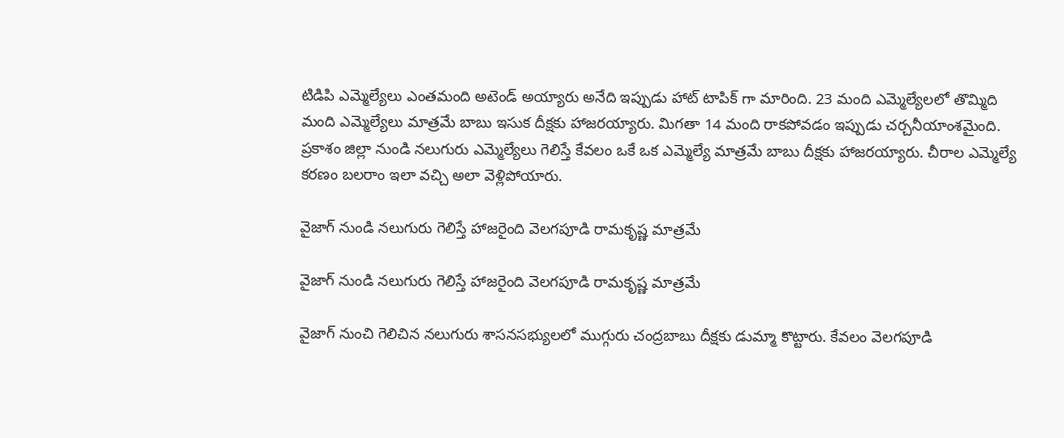టిడిపి ఎమ్మెల్యేలు ఎంతమంది అటెండ్ అయ్యారు అనేది ఇప్పుడు హాట్ టాపిక్ గా మారింది. 23 మంది ఎమ్మెల్యేలలో తొమ్మిది మంది ఎమ్మెల్యేలు మాత్రమే బాబు ఇసుక దీక్షకు హాజరయ్యారు. మిగతా 14 మంది రాకపోవడం ఇప్పుడు చర్చనీయాంశమైంది. ప్రకాశం జిల్లా నుండి నలుగురు ఎమ్మెల్యేలు గెలిస్తే కేవలం ఒకే ఒక ఎమ్మెల్యే మాత్రమే బాబు దీక్షకు హాజరయ్యారు. చీరాల ఎమ్మెల్యే కరణం బలరాం ఇలా వచ్చి అలా వెళ్లిపోయారు.

వైజాగ్ నుండి నలుగురు గెలిస్తే హాజరైంది వెలగపూడి రామకృష్ణ మాత్రమే

వైజాగ్ నుండి నలుగురు గెలిస్తే హాజరైంది వెలగపూడి రామకృష్ణ మాత్రమే

వైజాగ్ నుంచి గెలిచిన నలుగురు శాసనసభ్యులలో ముగ్గురు చంద్రబాబు దీక్షకు డుమ్మా కొట్టారు. కేవలం వెలగపూడి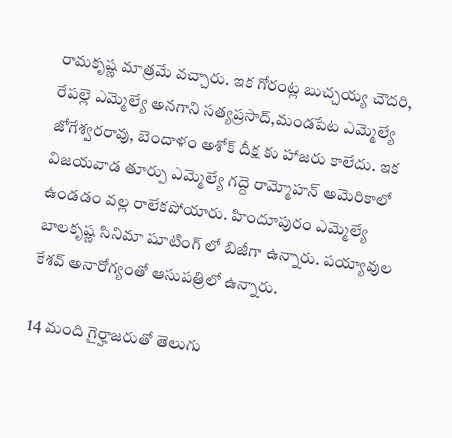రామకృష్ణ మాత్రమే వచ్చారు. ఇక గోరంట్ల బుచ్చయ్య చౌదరి, రేపల్లె ఎమ్మెల్యే అనగాని సత్యప్రసాద్,మండపేట ఎమ్మెల్యే జోగేశ్వరరావు, బెందాళం అశోక్ దీక్ష కు హాజరు కాలేదు. ఇక విజయవాడ తూర్పు ఎమ్మెల్యే గద్దె రామ్మోహన్ అమెరికాలో ఉండడం వల్ల రాలేకపోయారు. హిందూపురం ఎమ్మెల్యే బాలకృష్ణ సినిమా షూటింగ్ లో బిజీగా ఉన్నారు. పయ్యావుల కేశవ్ అనారోగ్యంతో ఆసుపత్రిలో ఉన్నారు.

14 మంది గైర్హాజరుతో తెలుగు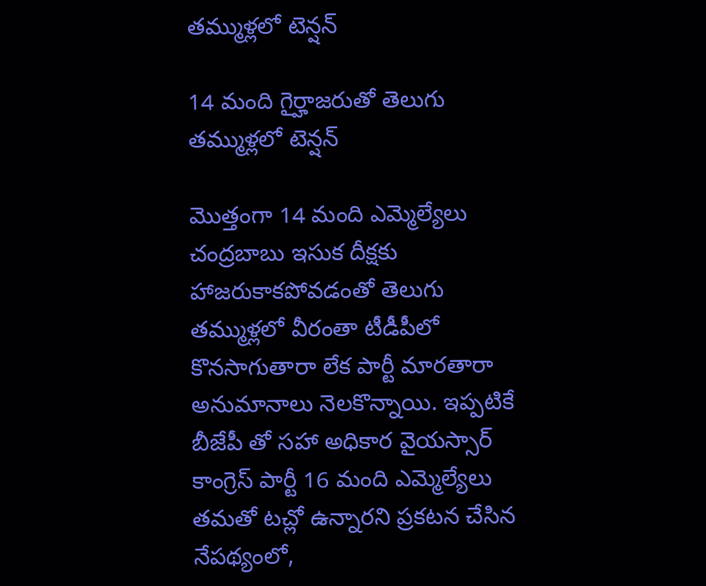తమ్ముళ్లలో టెన్షన్

14 మంది గైర్హాజరుతో తెలుగు తమ్ముళ్లలో టెన్షన్

మొత్తంగా 14 మంది ఎమ్మెల్యేలు చంద్రబాబు ఇసుక దీక్షకు హాజరుకాకపోవడంతో తెలుగు తమ్ముళ్లలో వీరంతా టీడీపీలో కొనసాగుతారా లేక పార్టీ మారతారా అనుమానాలు నెలకొన్నాయి. ఇప్పటికే బీజేపీ తో సహా అధికార వైయస్సార్ కాంగ్రెస్ పార్టీ 16 మంది ఎమ్మెల్యేలు తమతో టచ్లో ఉన్నారని ప్రకటన చేసిన నేపథ్యంలో,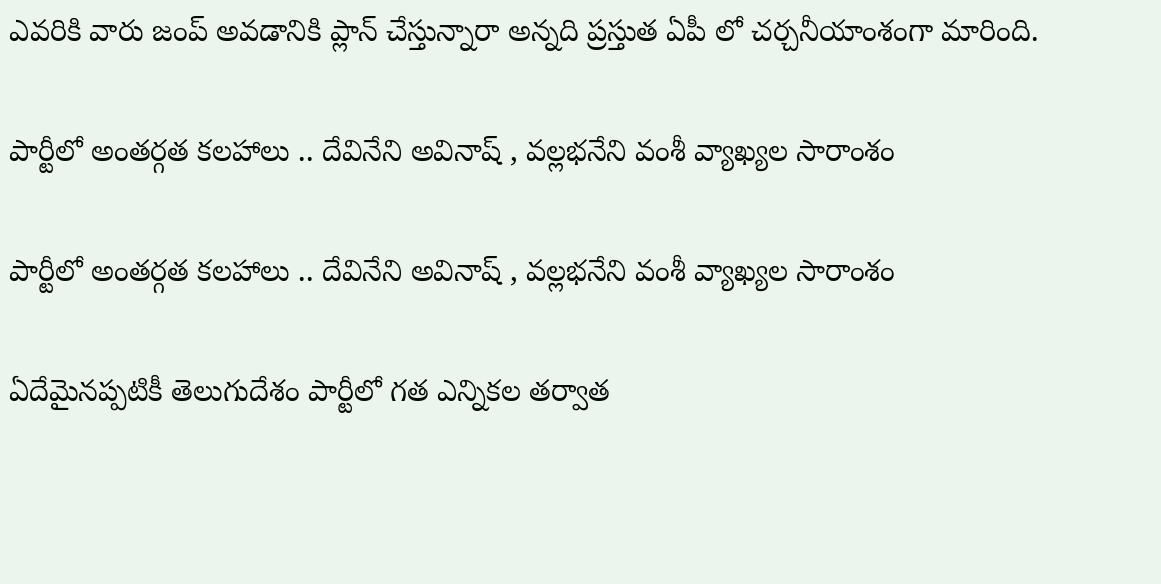ఎవరికి వారు జంప్ అవడానికి ప్లాన్ చేస్తున్నారా అన్నది ప్రస్తుత ఏపీ లో చర్చనీయాంశంగా మారింది.

పార్టీలో అంతర్గత కలహాలు .. దేవినేని అవినాష్ , వల్లభనేని వంశీ వ్యాఖ్యల సారాంశం

పార్టీలో అంతర్గత కలహాలు .. దేవినేని అవినాష్ , వల్లభనేని వంశీ వ్యాఖ్యల సారాంశం

ఏదేమైనప్పటికీ తెలుగుదేశం పార్టీలో గత ఎన్నికల తర్వాత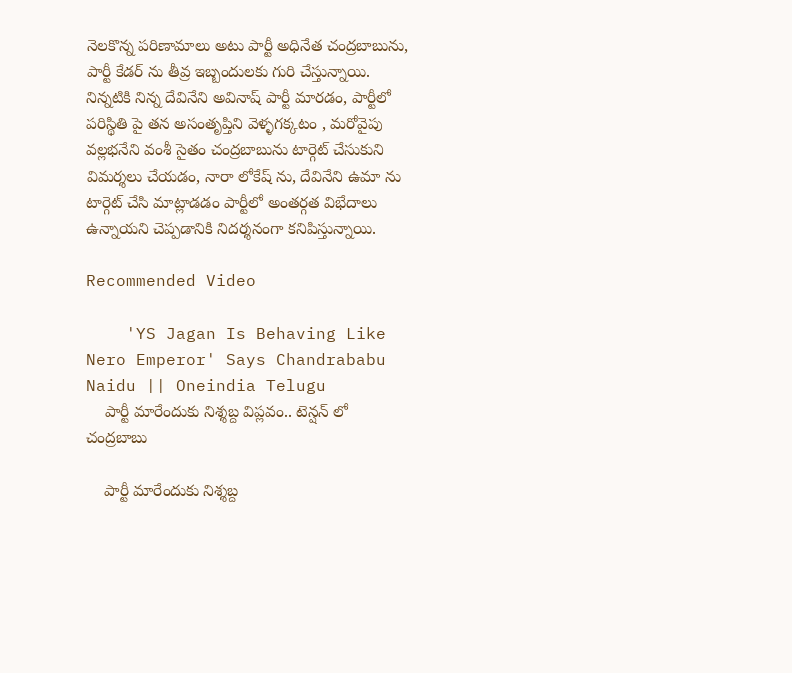నెలకొన్న పరిణామాలు అటు పార్టీ అధినేత చంద్రబాబును, పార్టీ కేడర్ ను తీవ్ర ఇబ్బందులకు గురి చేస్తున్నాయి. నిన్నటికి నిన్న దేవినేని అవినాష్ పార్టీ మారడం, పార్టీలో పరిస్థితి పై తన అసంతృప్తిని వెళ్ళగక్కటం , మరోవైపు వల్లభనేని వంశీ సైతం చంద్రబాబును టార్గెట్ చేసుకుని విమర్శలు చేయడం, నారా లోకేష్ ను, దేవినేని ఉమా ను టార్గెట్ చేసి మాట్లాడడం పార్టీలో అంతర్గత విభేదాలు ఉన్నాయని చెప్పడానికి నిదర్శనంగా కనిపిస్తున్నాయి.

Recommended Video

    'YS Jagan Is Behaving Like Nero Emperor' Says Chandrababu Naidu || Oneindia Telugu
    పార్టీ మారేందుకు నిశ్శబ్ద విప్లవం.. టెన్షన్ లో చంద్రబాబు

    పార్టీ మారేందుకు నిశ్శబ్ద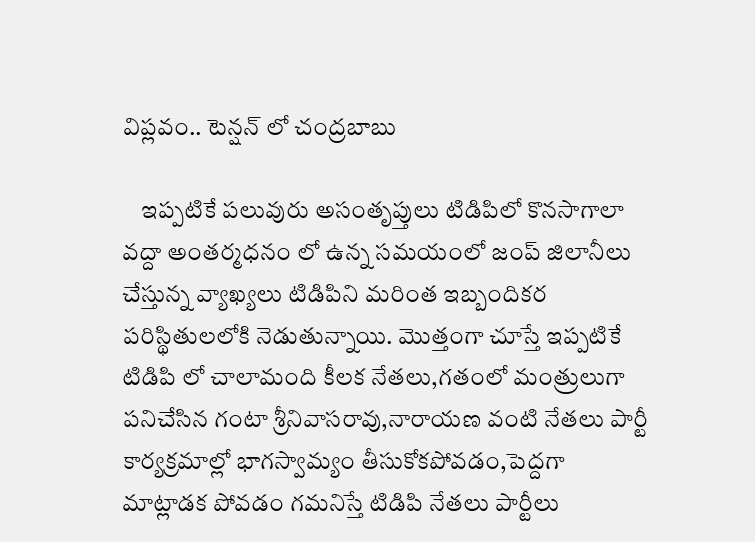విప్లవం.. టెన్షన్ లో చంద్రబాబు

    ఇప్పటికే పలువురు అసంతృప్తులు టిడిపిలో కొనసాగాలా వద్దా అంతర్మధనం లో ఉన్న సమయంలో జంప్ జిలానీలు చేస్తున్న వ్యాఖ్యలు టిడిపిని మరింత ఇబ్బందికర పరిస్థితులలోకి నెడుతున్నాయి. మొత్తంగా చూస్తే ఇప్పటికే టిడిపి లో చాలామంది కీలక నేతలు,గతంలో మంత్రులుగా పనిచేసిన గంటా శ్రీనివాసరావు,నారాయణ వంటి నేతలు పార్టీ కార్యక్రమాల్లో భాగస్వామ్యం తీసుకోకపోవడం,పెద్దగా మాట్లాడక పోవడం గమనిస్తే టిడిపి నేతలు పార్టీలు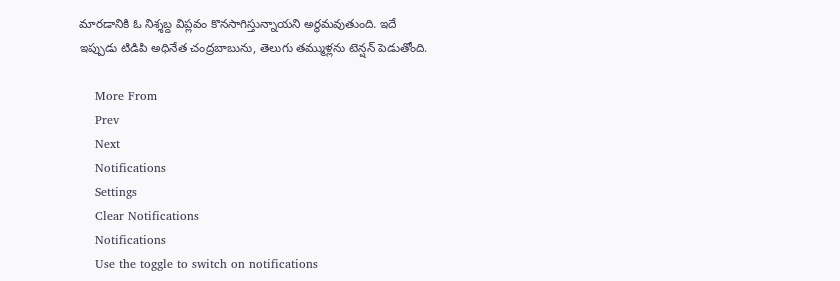మారడానికి ఓ నిశ్శబ్ద విప్లవం కొనసాగిస్తున్నాయని అర్థమవుతుంది. ఇదే ఇప్పుడు టిడిపి అధినేత చంద్రబాబును, తెలుగు తమ్ముళ్లను టెన్షన్ పెడుతోంది.

    More From
    Prev
    Next
    Notifications
    Settings
    Clear Notifications
    Notifications
    Use the toggle to switch on notifications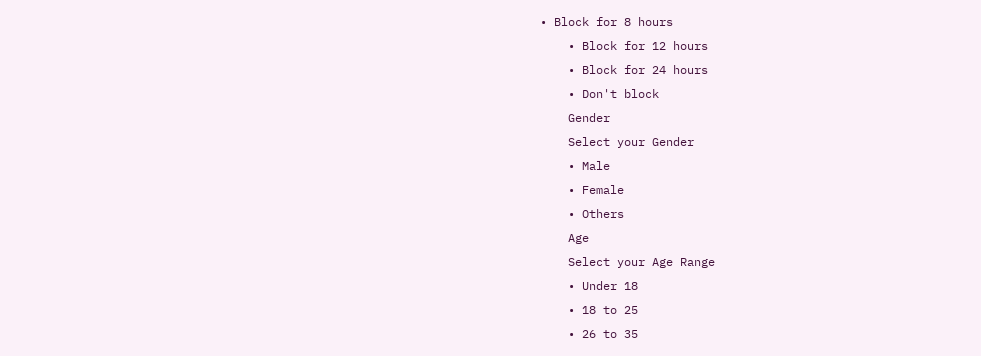• Block for 8 hours
    • Block for 12 hours
    • Block for 24 hours
    • Don't block
    Gender
    Select your Gender
    • Male
    • Female
    • Others
    Age
    Select your Age Range
    • Under 18
    • 18 to 25
    • 26 to 35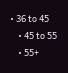• 36 to 45
    • 45 to 55
    • 55+